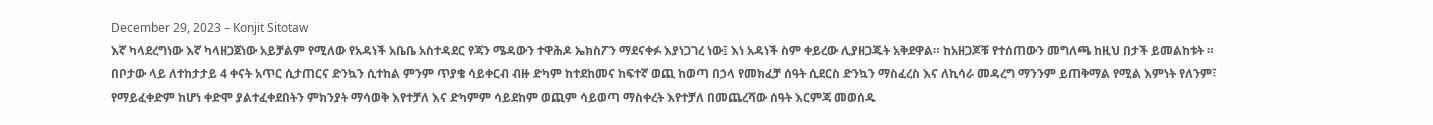December 29, 2023 – Konjit Sitotaw
እኛ ካላደረግነው እኛ ካላዘጋጀነው አይቻልም የሚለው የአዳነች አቤቤ አስተዳደር የጃን ሜዳውን ተዋሕዶ ኤክስፖን ማደናቀፉ እያነጋገረ ነው፤ እነ አዳነች ስም ቀይረው ሊያዘጋጁት አቅደዋል። ከአዘጋጆቹ የተሰጠውን መግለጫ ከዚህ በታች ይመልከቱት ።
በቦታው ላይ ለተከታታይ 4 ቀናት አጥር ሲታጠርና ድንኳን ሲተከል ምንም ጥያቄ ሳይቀርብ ብዙ ድካም ከተደከመና ከፍተኛ ወጪ ከወጣ በኃላ የመክፈቻ ሰዓት ሲደርስ ድንኳን ማስፈረስ እና ለኪሳራ መዳረግ ማንንም ይጠቅማል የሚል እምነት የለንም፣ የማይፈቀድም ከሆነ ቀድሞ ያልተፈቀደበትን ምክንያት ማሳወቅ እየተቻለ እና ድካምም ሳይደከም ወጪም ሳይወጣ ማስቀረት እየተቻለ በመጨረሻው ሰዓት እርምጃ መወሰዱ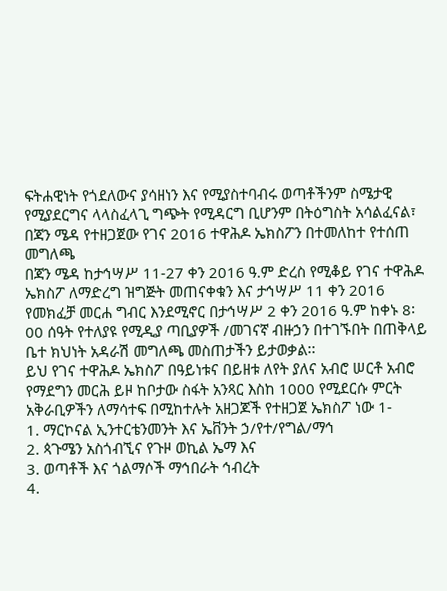ፍትሐዊነት የጎደለውና ያሳዘነን እና የሚያስተባብሩ ወጣቶችንም ስሜታዊ የሚያደርግና ላላስፈላጊ ግጭት የሚዳርግ ቢሆንም በትዕግስት አሳልፈናል፣
በጃን ሜዳ የተዘጋጀው የገና 2016 ተዋሕዶ ኤክስፖን በተመለከተ የተሰጠ መግለጫ
በጃን ሜዳ ከታኅሣሥ 11-27 ቀን 2016 ዓ.ም ድረስ የሚቆይ የገና ተዋሕዶ ኤክስፖ ለማድረግ ዝግጅት መጠናቀቁን እና ታኅሣሥ 11 ቀን 2016 የመክፈቻ መርሐ ግብር እንደሚኖር በታኅሣሥ 2 ቀን 2016 ዓ.ም ከቀኑ 8፡00 ሰዓት የተለያዩ የሚዲያ ጣቢያዎች /መገናኛ ብዙኃን በተገኙበት በጠቅላይ ቤተ ክህነት አዳራሽ መግለጫ መስጠታችን ይታወቃል፡፡
ይህ የገና ተዋሕዶ ኤክስፖ በዓይነቱና በይዘቱ ለየት ያለና አብሮ ሠርቶ አብሮ የማደግን መርሕ ይዞ ከቦታው ስፋት አንጻር እስከ 1000 የሚደርሱ ምርት አቅራቢዎችን ለማሳተፍ በሚከተሉት አዘጋጆች የተዘጋጀ ኤክስፖ ነው 1-
1. ማርኮናል ኢንተርቴንመንት እና ኤቨንት ኃ/የተ/የግል/ማኅ
2. ጳጉሜን አስጎብኚና የጉዞ ወኪል ኤማ እና
3. ወጣቶች እና ጎልማሶች ማኅበራት ኅብረት
4.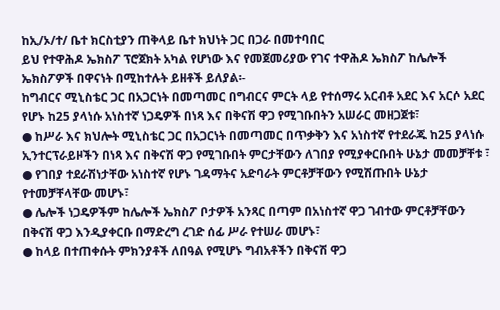ከኢ/ኦ/ተ/ ቤተ ክርስቲያን ጠቅላይ ቤተ ክህነት ጋር በጋራ በመተባበር
ይህ የተዋሕዶ ኤክስፖ ፕሮጀክት አካል የሆነው እና የመጀመሪያው የገና ተዋሕዶ ኤክስፖ ከሌሎች ኤክስፖዎች በዋናነት በሚከተሉት ይዘቶች ይለያል፡-
ከግብርና ሚኒስቴር ጋር በአጋርነት በመጣመር በግብርና ምርት ላይ የተሰማሩ አርብቶ አደር እና አርሶ አደር የሆኑ ከ25 ያላነሱ አነስተኛ ነጋዴዎች በነጻ እና በቅናሽ ዋጋ የሚገቡበትን አሠራር መዘጋጀቱ፣
● ከሥራ እና ክህሎት ሚኒስቴር ጋር በአጋርነት በመጣመር በጥቃቅን እና አነስተኛ የተደራጁ ከ25 ያላነሱ ኢንተርፕራይዞችን በነጻ እና በቅናሽ ዋጋ የሚገቡበት ምርታቸውን ለገበያ የሚያቀርቡበት ሁኔታ መመቻቸቱ ፣
● የገበያ ተደራሽነታቸው አነስተኛ የሆኑ ገዳማትና አድባራት ምርቶቻቸውን የሚሽጡበት ሁኔታ የተመቻቸላቸው መሆኑ፣
● ሌሎች ነጋዴዎችም ከሌሎች ኤክስፖ ቦታዎች አንጻር በጣም በአነስተኛ ዋጋ ገብተው ምርቶቻቸውን በቅናሽ ዋጋ እንዲያቀርቡ በማድረግ ረገድ ሰፊ ሥራ የተሠራ መሆኑ፣
● ከላይ በተጠቀሱት ምክንያቶች ለበዓል የሚሆኑ ግብአቶችን በቅናሽ ዋጋ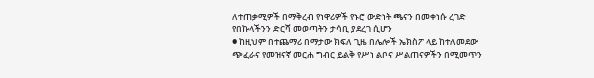ለተጠቃሚዎች በማቅረብ የነዋሪዎች የኑሮ ውድነት ጫናን በመቀነሱ ረገድ የበኩላችንን ድርሻ መወጣትን ታሳቢ ያደረገ ሲሆን
● ከዚህም በተጨማሪ በማታው ክፍለ ጊዜ በሌሎች ኤክስፖ ላይ ከተለመደው ጭፈራና የመዝናኛ መርሐ ግብር ይልቅ የሥነ ልቦና ሥልጠናዎችን በሚመጥን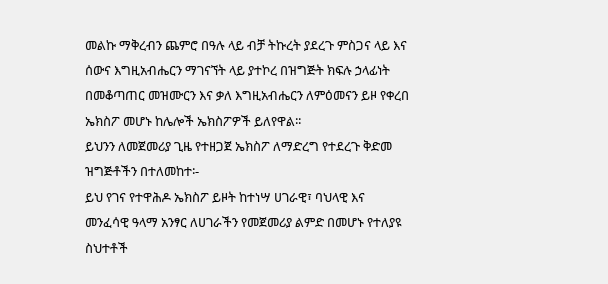መልኩ ማቅረብን ጨምሮ በዓሉ ላይ ብቻ ትኩረት ያደረጉ ምስጋና ላይ እና ሰውና እግዚአብሔርን ማገናኘት ላይ ያተኮረ በዝግጅት ክፍሉ ኃላፊነት በመቆጣጠር መዝሙርን እና ቃለ እግዚአብሔርን ለምዕመናን ይዞ የቀረበ ኤክስፖ መሆኑ ከሌሎች ኤክስፖዎች ይለየዋል፡፡
ይህንን ለመጀመሪያ ጊዜ የተዘጋጀ ኤክስፖ ለማድረግ የተደረጉ ቅድመ ዝግጅቶችን በተለመከተ፡-
ይህ የገና የተዋሕዶ ኤክስፖ ይዞት ከተነሣ ሀገራዊ፣ ባህላዊ እና መንፈሳዊ ዓላማ አንፃር ለሀገራችን የመጀመሪያ ልምድ በመሆኑ የተለያዩ ስህተቶች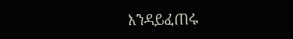እንዳይፈጠሩ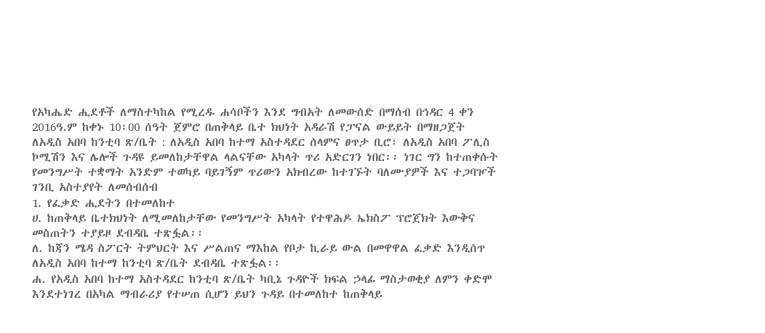የአካሔድ ሒደቶች ለማስተካከል የሚረዱ ሐሳቦችን እንደ ግብአት ለመውሰድ በማሰብ በኅዳር 4 ቀን 2016ዓ.ም ከቀኑ 10፡00 ሰዓት ጀምሮ በጠቅላይ ቤተ ክህነት አዳራሽ የፓናል ውይይት በማዘጋጀት ለአዲስ አበባ ከንቲባ ጽ/ቤት : ለአዲስ አበባ ከተማ አስተዳደር ሰላምና ፀጥታ ቢሮ፣ ለአዲስ አበባ ፖሊስ ኮሚሽን እና ሌሎች ጉዳዩ ይመለከታቸዋል ላልናቸው አካላት ጥሪ አድርገን ነበር፡፡ ነገር ግን ከተጠቀሱት የመንግሥት ተቋማት አንድም ተወካይ ባይገኝም ጥሪውን አክብረው ከተገኙት ባለሙያዎች እና ተጋባዦች ገንቢ አስተያየት ለመሰብሰብ
1. የፈቃድ ሒደትን በተመለከተ
ሀ. ከጠቅላይ ቤተክህነት ለሚመለከታቸው የመንግሥት አካላት የተዋሕዶ ኤክስፖ ፕሮጀክት እውቅና መስጠትን ተያይዞ ደብዳቤ ተጽፏል፡፡
ለ. ከጃን ሜዳ ስፖርት ትምህርት እና ሥልጠና ማእከል የቦታ ኪራይ ውል በመዋዋል ፈቃድ እንዲሰጥ ለአዲስ አበባ ከተማ ከንቲባ ጽ/ቤት ደብዳቤ ተጽፏል፡፡
ሐ. የአዲስ አበባ ከተማ አስተዳደር ከንቲባ ጽ/ቤት ካቢኔ ጉዳዮች ክፍል ኃላፊ ማስታወቂያ ለምን ቀድሞ እንደተነገረ በአካል ማብራሪያ የተሠጠ ሲሆን ይህን ጉዳይ በተመለከተ ከጠቅላይ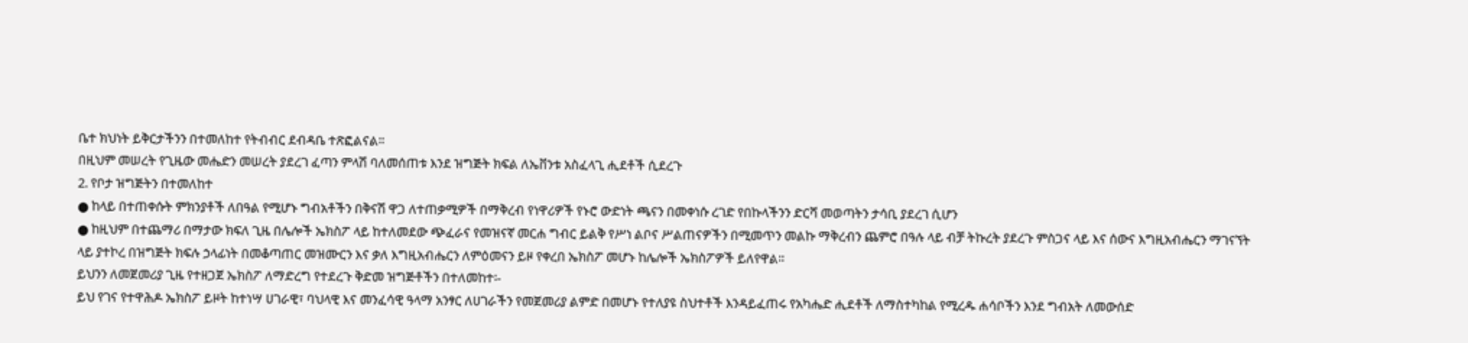ቤተ ክህነት ይቅርታችንን በተመለከተ የትብብር ደብዳቤ ተጽፎልናል፡፡
በዚህም መሠረት የጊዜው መሔድን መሠረት ያደረገ ፈጣን ምላሽ ባለመሰጠቱ እንደ ዝግጅት ክፍል ለኤቨንቱ አስፈላጊ ሒደቶች ሲደረጉ
2. የቦታ ዝግጅትን በተመለከተ
● ከላይ በተጠቀሱት ምክንያቶች ለበዓል የሚሆኑ ግብአቶችን በቅናሽ ዋጋ ለተጠቃሚዎች በማቅረብ የነዋሪዎች የኑሮ ውድነት ጫናን በመቀነሱ ረገድ የበኩላችንን ድርሻ መወጣትን ታሳቢ ያደረገ ሲሆን
● ከዚህም በተጨማሪ በማታው ክፍለ ጊዜ በሌሎች ኤክስፖ ላይ ከተለመደው ጭፈራና የመዝናኛ መርሐ ግብር ይልቅ የሥነ ልቦና ሥልጠናዎችን በሚመጥን መልኩ ማቅረብን ጨምሮ በዓሉ ላይ ብቻ ትኩረት ያደረጉ ምስጋና ላይ እና ሰውና እግዚአብሔርን ማገናኘት ላይ ያተኮረ በዝግጅት ክፍሉ ኃላፊነት በመቆጣጠር መዝሙርን እና ቃለ እግዚአብሔርን ለምዕመናን ይዞ የቀረበ ኤክስፖ መሆኑ ከሌሎች ኤክስፖዎች ይለየዋል፡፡
ይህንን ለመጀመሪያ ጊዜ የተዘጋጀ ኤክስፖ ለማድረግ የተደረጉ ቅድመ ዝግጅቶችን በተለመከተ፡-
ይህ የገና የተዋሕዶ ኤክስፖ ይዞት ከተነሣ ሀገራዊ፣ ባህላዊ እና መንፈሳዊ ዓላማ አንፃር ለሀገራችን የመጀመሪያ ልምድ በመሆኑ የተለያዩ ስህተቶች እንዳይፈጠሩ የአካሔድ ሒደቶች ለማስተካከል የሚረዱ ሐሳቦችን እንደ ግብአት ለመውሰድ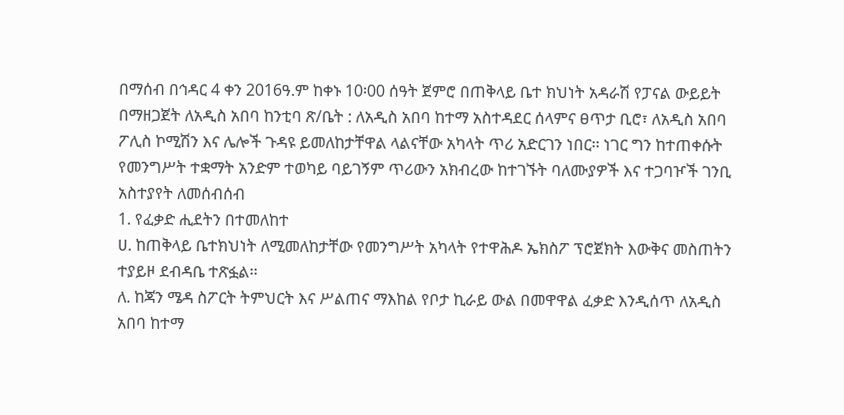በማሰብ በኅዳር 4 ቀን 2016ዓ.ም ከቀኑ 10፡00 ሰዓት ጀምሮ በጠቅላይ ቤተ ክህነት አዳራሽ የፓናል ውይይት በማዘጋጀት ለአዲስ አበባ ከንቲባ ጽ/ቤት : ለአዲስ አበባ ከተማ አስተዳደር ሰላምና ፀጥታ ቢሮ፣ ለአዲስ አበባ ፖሊስ ኮሚሽን እና ሌሎች ጉዳዩ ይመለከታቸዋል ላልናቸው አካላት ጥሪ አድርገን ነበር፡፡ ነገር ግን ከተጠቀሱት የመንግሥት ተቋማት አንድም ተወካይ ባይገኝም ጥሪውን አክብረው ከተገኙት ባለሙያዎች እና ተጋባዦች ገንቢ አስተያየት ለመሰብሰብ
1. የፈቃድ ሒደትን በተመለከተ
ሀ. ከጠቅላይ ቤተክህነት ለሚመለከታቸው የመንግሥት አካላት የተዋሕዶ ኤክስፖ ፕሮጀክት እውቅና መስጠትን ተያይዞ ደብዳቤ ተጽፏል፡፡
ለ. ከጃን ሜዳ ስፖርት ትምህርት እና ሥልጠና ማእከል የቦታ ኪራይ ውል በመዋዋል ፈቃድ እንዲሰጥ ለአዲስ አበባ ከተማ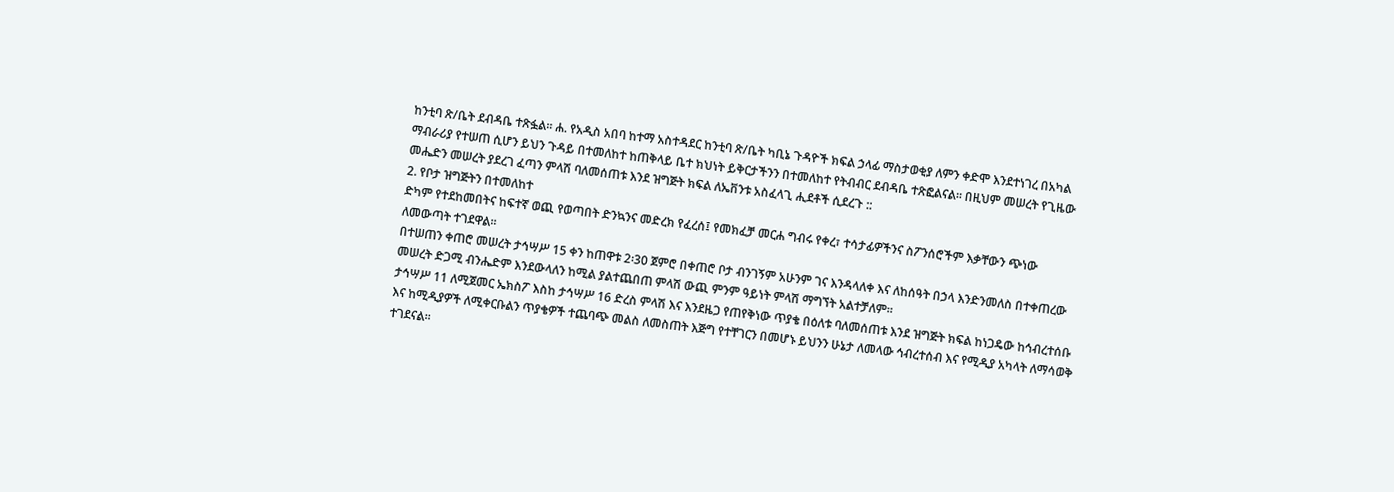ከንቲባ ጽ/ቤት ደብዳቤ ተጽፏል፡፡ ሐ. የአዲስ አበባ ከተማ አስተዳደር ከንቲባ ጽ/ቤት ካቢኔ ጉዳዮች ክፍል ኃላፊ ማስታወቂያ ለምን ቀድሞ እንደተነገረ በአካል ማብራሪያ የተሠጠ ሲሆን ይህን ጉዳይ በተመለከተ ከጠቅላይ ቤተ ክህነት ይቅርታችንን በተመለከተ የትብብር ደብዳቤ ተጽፎልናል፡፡ በዚህም መሠረት የጊዜው መሔድን መሠረት ያደረገ ፈጣን ምላሽ ባለመሰጠቱ እንደ ዝግጅት ክፍል ለኤቨንቱ አስፈላጊ ሒደቶች ሲደረጉ ::
2. የቦታ ዝግጅትን በተመለከተ
ድካም የተደከመበትና ከፍተኛ ወጪ የወጣበት ድንኳንና መድረክ የፈረሰ፤ የመክፈቻ መርሐ ግብሩ የቀረ፣ ተሳታፊዎችንና ስፖንሰሮችም እቃቸውን ጭነው ለመውጣት ተገደዋል፡፡
በተሠጠን ቀጠሮ መሠረት ታኅሣሥ 15 ቀን ከጠዋቱ 2፡30 ጀምሮ በቀጠሮ ቦታ ብንገኝም አሁንም ገና እንዳላለቀ እና ለከሰዓት በኃላ እንድንመለስ በተቀጠረው መሠረት ድጋሚ ብንሔድም እንደውላለን ከሚል ያልተጨበጠ ምላሽ ውጪ ምንም ዓይነት ምላሽ ማግኘት አልተቻለም፡፡
ታኅሣሥ 11 ለሚጀመር ኤክስፖ እስከ ታኅሣሥ 16 ድረስ ምላሽ እና እንደዜጋ የጠየቅነው ጥያቄ በዕለቱ ባለመሰጠቱ እንደ ዝግጅት ክፍል ከነጋዴው ከኅብረተሰቡ እና ከሚዲያዎች ለሚቀርቡልን ጥያቄዎች ተጨባጭ መልስ ለመስጠት እጅግ የተቸገርን በመሆኑ ይህንን ሁኔታ ለመላው ኅብረተሰብ እና የሚዲያ አካላት ለማሳወቅ ተገደናል፡፡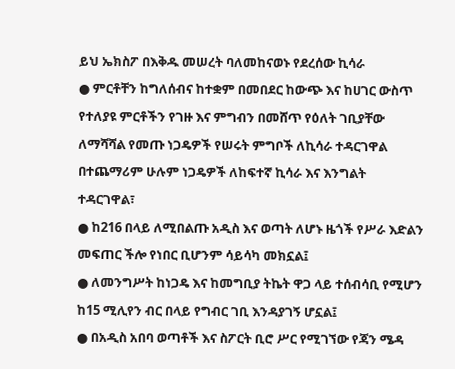ይህ ኤክስፖ በእቅዱ መሠረት ባለመከናወኑ የደረሰው ኪሳራ
● ምርቶቸን ከግለሰብና ከተቋም በመበደር ከውጭ እና ከሀገር ውስጥ የተለያዩ ምርቶችን የገዙ እና ምግብን በመሸጥ የዕለት ገቢያቸው ለማሻሻል የመጡ ነጋዴዎች የሠሩት ምግቦች ለኪሳራ ተዳርገዋል በተጨማሪም ሁሉም ነጋዴዎች ለከፍተኛ ኪሳራ እና እንግልት ተዳርገዋል፣
● ከ216 በላይ ለሚበልጡ አዲስ እና ወጣት ለሆኑ ዜጎች የሥራ እድልን መፍጠር ችሎ የነበር ቢሆንም ሳይሳካ መክኗል፤
● ለመንግሥት ከነጋዴ እና ከመግቢያ ትኬት ዋጋ ላይ ተሰብሳቢ የሚሆን ከ15 ሚሊየን ብር በላይ የግብር ገቢ እንዳያገኝ ሆኗል፤
● በአዲስ አበባ ወጣቶች እና ስፖርት ቢሮ ሥር የሚገኘው የጃን ሜዳ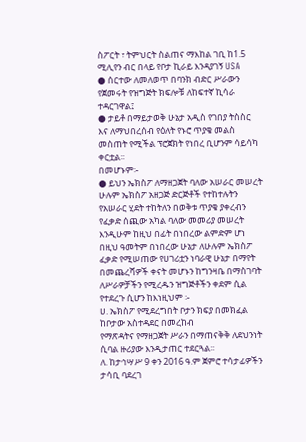ስፖርት ፣ ትምህርት ስልጠና ማእከል ገቢ ከ1.5 ሚሊየን ብር በላይ የቦታ ኪራይ እንዳያገኝ USA
● ሰርተው ለመለወጥ በባንክ ብድር ሥራውን የጀመሩት የዝግጅት ክፍሎቹ ለከፍተኛ ኪሳራ ተዳርገዋል፤
● ታይቶ በማይታወቅ ሁኔታ አዲስ የገበያ ትስስር እና ለማህበረሰብ የዕለት የኑሮ ጥያቄ መልስ መስጠት የሚችል ፕሮጀክት የነበረ ቢሆንም ሳይሳካ ቀርቷል፡፡
በመሆኑም፡-
● ይህን ኤክስፖ ለማዘጋጀት ባለው አሠራር መሠረት ሁሉም ኤክስፖ አዘጋጅ ድርጅቶች የተከተሉትን የአሠራር ሂደት ተከትለን በወቅቱ ጥያቄ ያቀረብን
የፈቃድ ሰጪው አካል ባለው መመሪያ መሠረት እንዲሁም ከዚህ በፊት በነበረው ልምድም ሆነ በዚህ ዓመትም በነበረው ሁኔታ ለሁሉም ኤክስፖ ፈቃድ የሚሠጠው የሀገሪቷን ነባራዊ ሁኔታ በማየት በመጨረሻዎች ቀናት መሆኑን ከግንዛቤ በማስገባት ለሥራዎቻችን የሚረዱን ዝግጅቶችን ቀደም ሲል የተደረጉ ሲሆን ከእነዚህም ፡-
ሀ. ኤክስፖ የሚደረግበት ቦታን ክፍያ በመክፈል ከቦታው አስተዳደር በመረከብ
የማጽዳትና የማዘጋጀት ሥራን በማጠናቅቅ ለደህንነት ሲባል ዙሪያው እንዲታጠር ተደርጓል፡፡
ለ. ከታኅሣሥ 9 ቀን 2016 ዓ.ም ጀምሮ ተሳታፊዎችን ታሳቢ ባደረገ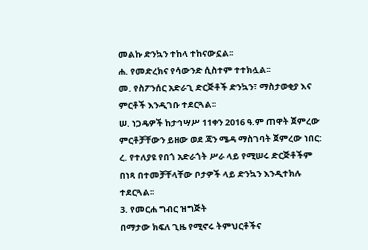መልኩ ድንኳን ተከላ ተከናውኗል፡፡
ሐ. የመድረክና የሳውንድ ሲስተም ተተክሏል፡፡
መ. የስፖንሰር አድራጊ ድርጅቶች ድንኳን፣ ማስታወቂያ እና ምርቶች እንዲገቡ ተደርጓል፡፡
ሠ. ነጋዴዎች ከታኅሣሥ 11ቀን 2016 ዓ.ም ጠዋት ጀምረው ምርቶቻቸውን ይዘው ወደ ጃን ሜዳ ማስገባት ጀምረው ነበር:
ረ. የተለያዩ የበጎ አድራጎት ሥራ ላይ የሚሠሩ ድርጅቶችም በነጻ በተመቻቸላቸው ቦታዎች ላይ ድንኳን እንዲተክሉ ተደርጓል፡፡
3. የመርሐ ግብር ዝግጅት
በማታው ክፍለ ጊዜ የሚኖሩ ትምህርቶችና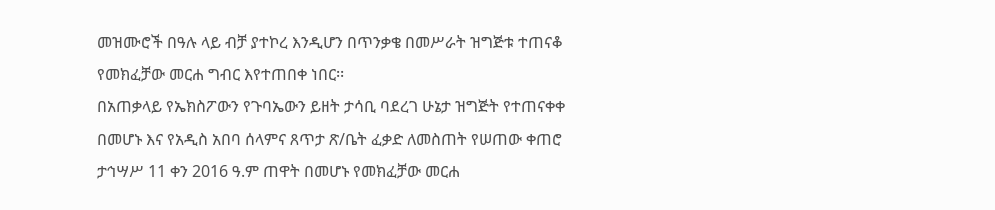መዝሙሮች በዓሉ ላይ ብቻ ያተኮረ እንዲሆን በጥንቃቄ በመሥራት ዝግጅቱ ተጠናቆ የመክፈቻው መርሐ ግብር እየተጠበቀ ነበር፡፡
በአጠቃላይ የኤክስፖውን የጉባኤውን ይዘት ታሳቢ ባደረገ ሁኔታ ዝግጅት የተጠናቀቀ በመሆኑ እና የአዲስ አበባ ሰላምና ጸጥታ ጽ/ቤት ፈቃድ ለመስጠት የሠጠው ቀጠሮ ታኅሣሥ 11 ቀን 2016 ዓ.ም ጠዋት በመሆኑ የመክፈቻው መርሐ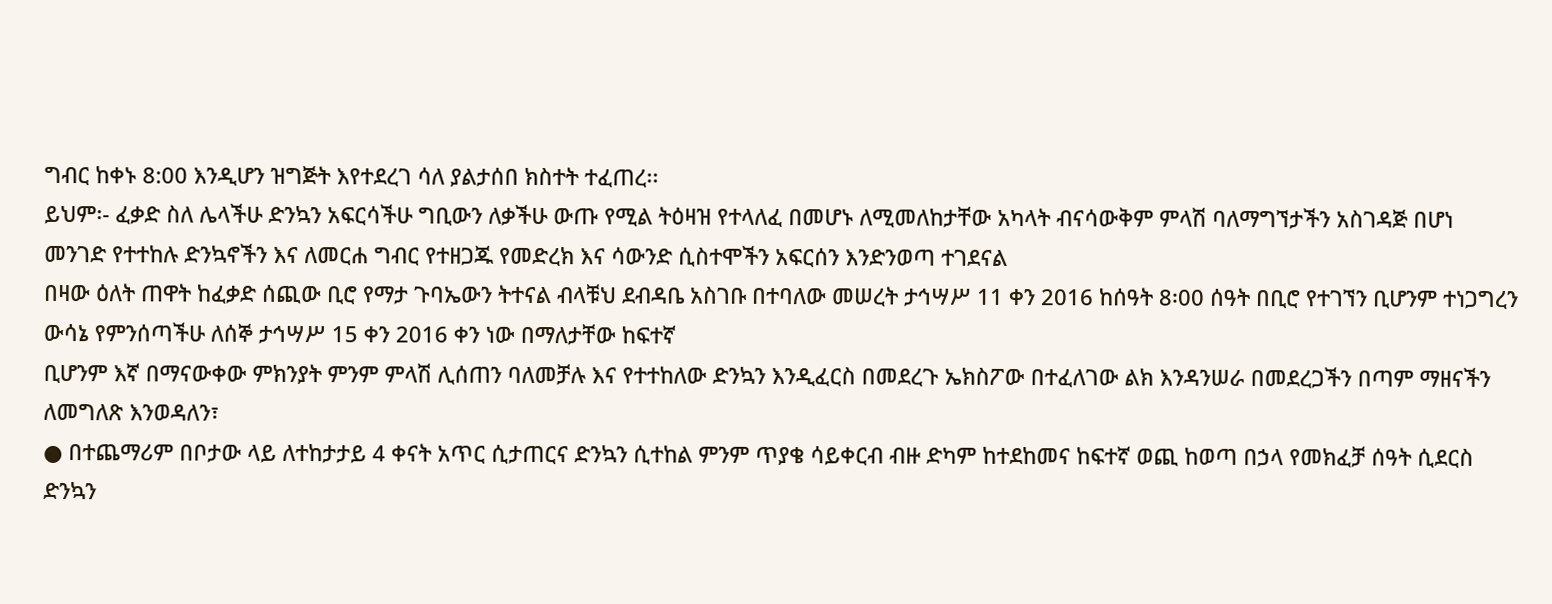ግብር ከቀኑ 8:00 እንዲሆን ዝግጅት እየተደረገ ሳለ ያልታሰበ ክስተት ተፈጠረ፡፡
ይህም፡- ፈቃድ ስለ ሌላችሁ ድንኳን አፍርሳችሁ ግቢውን ለቃችሁ ውጡ የሚል ትዕዛዝ የተላለፈ በመሆኑ ለሚመለከታቸው አካላት ብናሳውቅም ምላሽ ባለማግኘታችን አስገዳጅ በሆነ መንገድ የተተከሉ ድንኳኖችን እና ለመርሐ ግብር የተዘጋጁ የመድረክ እና ሳውንድ ሲስተሞችን አፍርሰን እንድንወጣ ተገደናል
በዛው ዕለት ጠዋት ከፈቃድ ሰጪው ቢሮ የማታ ጉባኤውን ትተናል ብላቹህ ደብዳቤ አስገቡ በተባለው መሠረት ታኅሣሥ 11 ቀን 2016 ከሰዓት 8፡00 ሰዓት በቢሮ የተገኘን ቢሆንም ተነጋግረን ውሳኔ የምንሰጣችሁ ለሰኞ ታኅሣሥ 15 ቀን 2016 ቀን ነው በማለታቸው ከፍተኛ
ቢሆንም እኛ በማናውቀው ምክንያት ምንም ምላሽ ሊሰጠን ባለመቻሉ እና የተተከለው ድንኳን እንዲፈርስ በመደረጉ ኤክስፖው በተፈለገው ልክ እንዳንሠራ በመደረጋችን በጣም ማዘናችን ለመግለጽ እንወዳለን፣
● በተጨማሪም በቦታው ላይ ለተከታታይ 4 ቀናት አጥር ሲታጠርና ድንኳን ሲተከል ምንም ጥያቄ ሳይቀርብ ብዙ ድካም ከተደከመና ከፍተኛ ወጪ ከወጣ በኃላ የመክፈቻ ሰዓት ሲደርስ ድንኳን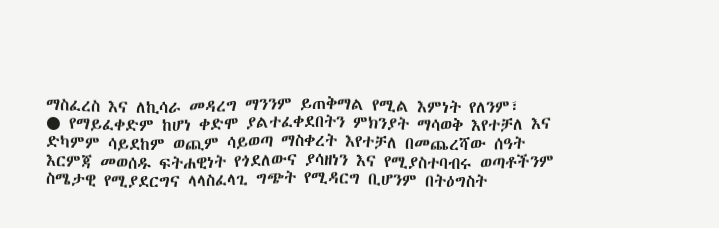ማስፈረስ እና ለኪሳራ መዳረግ ማንንም ይጠቅማል የሚል እምነት የለንም፣
● የማይፈቀድም ከሆነ ቀድሞ ያልተፈቀደበትን ምክንያት ማሳወቅ እየተቻለ እና ድካምም ሳይደከም ወጪም ሳይወጣ ማስቀረት እየተቻለ በመጨረሻው ሰዓት እርምጃ መወሰዱ ፍትሐዊነት የጎደለውና ያሳዘነን እና የሚያስተባብሩ ወጣቶችንም ስሜታዊ የሚያደርግና ላላስፈላጊ ግጭት የሚዳርግ ቢሆንም በትዕግስት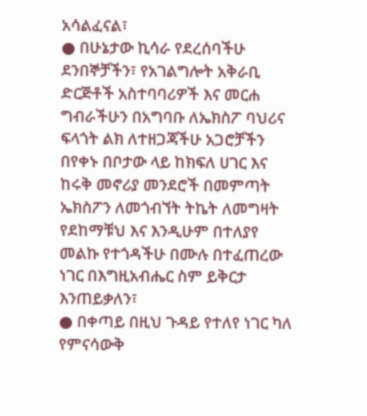አሳልፈናል፣
● በሁኔታው ኪሳራ የደረሰባችሁ ደንበኞቻችን፣ የአገልግሎት አቅራቢ ድርጅቶች አስተባባሪዎች እና መርሐ ግብራችሁን በአግባቡ ለኤክስፖ ባህሪና ፍላጎት ልክ ለተዘጋጃችሁ አጋሮቻችን በየቀኑ በቦታው ላይ ከክፍለ ሀገር እና ከሩቅ መኖሪያ መንደሮች በመምጣት ኤክስፖን ለመጎብኘት ትኬት ለመግዛት የደከማቹህ እና እንዲሁም በተለያየ መልኩ የተጎዳችሁ በሙሉ በተፈጠረው ነገር በእግዚአብሔር ስም ይቅርታ እንጠይቃለን፣
● በቀጣይ በዚህ ጉዳይ የተለየ ነገር ካለ የምናሳውቅ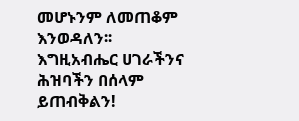መሆኑንም ለመጠቆም እንወዳለን፡፡
እግዚአብሔር ሀገራችንና ሕዝባችን በሰላም ይጠብቅልን!